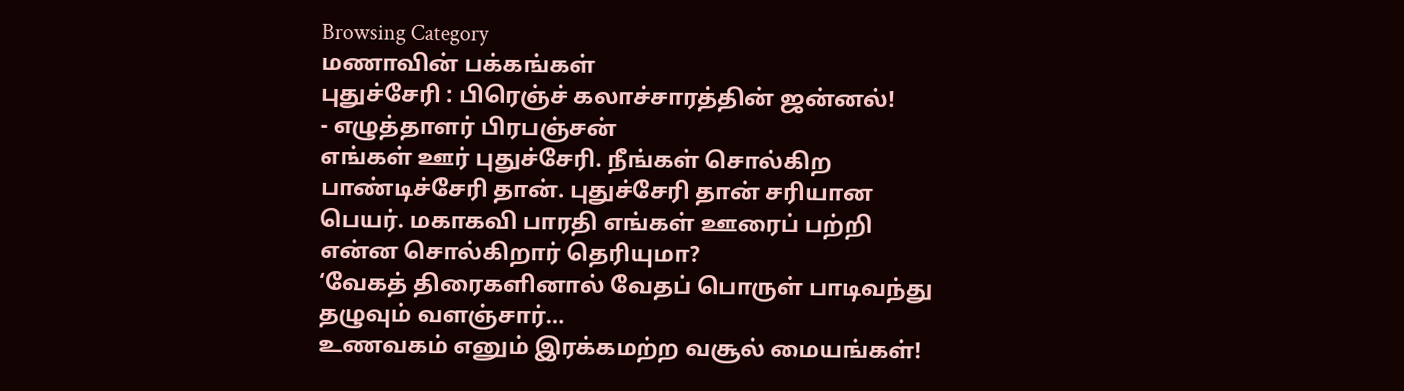Browsing Category
மணாவின் பக்கங்கள்
புதுச்சேரி : பிரெஞ்ச் கலாச்சாரத்தின் ஜன்னல்!
- எழுத்தாளர் பிரபஞ்சன்
எங்கள் ஊர் புதுச்சேரி. நீங்கள் சொல்கிற பாண்டிச்சேரி தான். புதுச்சேரி தான் சரியான பெயர். மகாகவி பாரதி எங்கள் ஊரைப் பற்றி என்ன சொல்கிறார் தெரியுமா?
‘வேகத் திரைகளினால் வேதப் பொருள் பாடிவந்து தழுவும் வளஞ்சார்…
உணவகம் எனும் இரக்கமற்ற வசூல் மையங்கள்!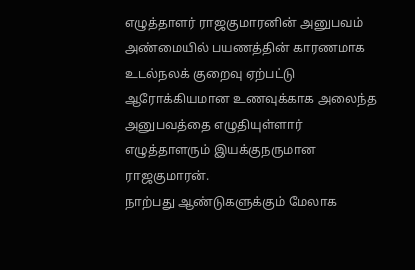எழுத்தாளர் ராஜகுமாரனின் அனுபவம்
அண்மையில் பயணத்தின் காரணமாக உடல்நலக் குறைவு ஏற்பட்டு ஆரோக்கியமான உணவுக்காக அலைந்த அனுபவத்தை எழுதியுள்ளார் எழுத்தாளரும் இயக்குநருமான ராஜகுமாரன்.
நாற்பது ஆண்டுகளுக்கும் மேலாக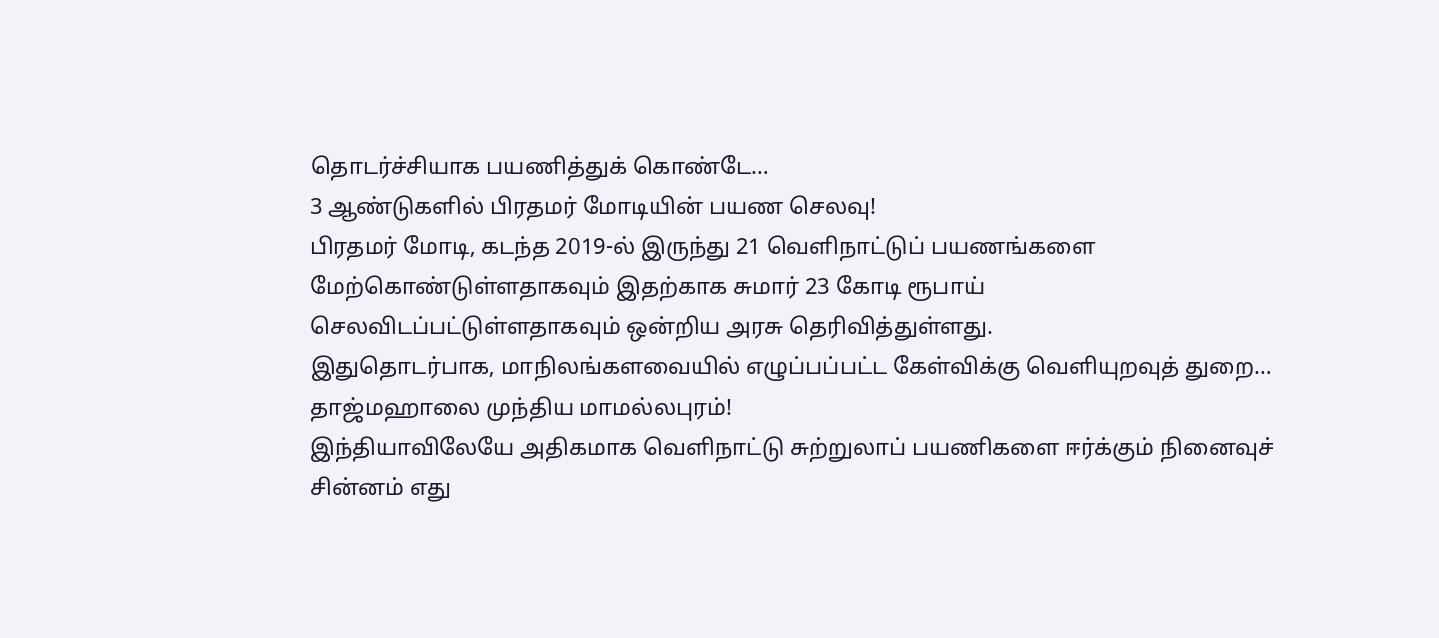தொடர்ச்சியாக பயணித்துக் கொண்டே…
3 ஆண்டுகளில் பிரதமர் மோடியின் பயண செலவு!
பிரதமர் மோடி, கடந்த 2019-ல் இருந்து 21 வெளிநாட்டுப் பயணங்களை மேற்கொண்டுள்ளதாகவும் இதற்காக சுமார் 23 கோடி ரூபாய் செலவிடப்பட்டுள்ளதாகவும் ஒன்றிய அரசு தெரிவித்துள்ளது.
இதுதொடர்பாக, மாநிலங்களவையில் எழுப்பப்பட்ட கேள்விக்கு வெளியுறவுத் துறை…
தாஜ்மஹாலை முந்திய மாமல்லபுரம்!
இந்தியாவிலேயே அதிகமாக வெளிநாட்டு சுற்றுலாப் பயணிகளை ஈர்க்கும் நினைவுச் சின்னம் எது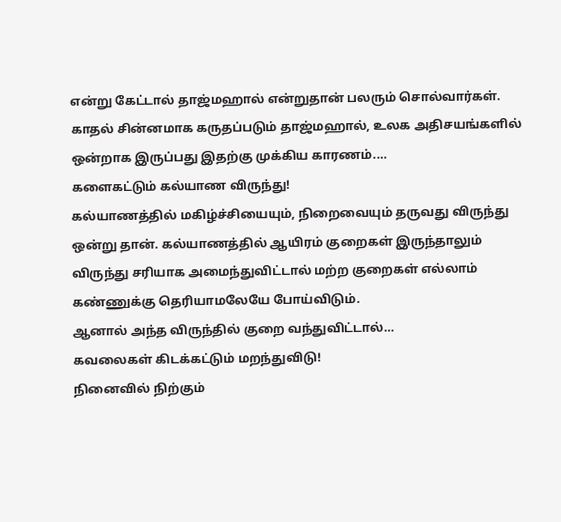என்று கேட்டால் தாஜ்மஹால் என்றுதான் பலரும் சொல்வார்கள்.
காதல் சின்னமாக கருதப்படும் தாஜ்மஹால், உலக அதிசயங்களில் ஒன்றாக இருப்பது இதற்கு முக்கிய காரணம்.…
களைகட்டும் கல்யாண விருந்து!
கல்யாணத்தில் மகிழ்ச்சியையும், நிறைவையும் தருவது விருந்து ஒன்று தான். கல்யாணத்தில் ஆயிரம் குறைகள் இருந்தாலும் விருந்து சரியாக அமைந்துவிட்டால் மற்ற குறைகள் எல்லாம் கண்ணுக்கு தெரியாமலேயே போய்விடும்.
ஆனால் அந்த விருந்தில் குறை வந்துவிட்டால்…
கவலைகள் கிடக்கட்டும் மறந்துவிடு!
நினைவில் நிற்கும்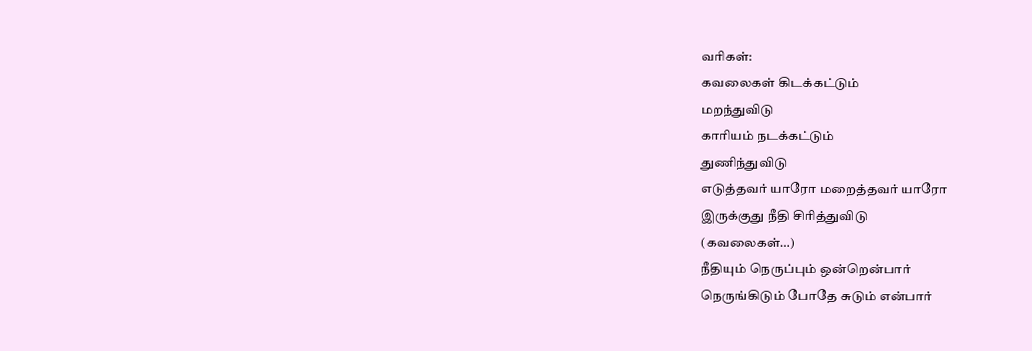வரிகள்:
கவலைகள் கிடக்கட்டும்
மறந்துவிடு
காரியம் நடக்கட்டும்
துணிந்துவிடு
எடுத்தவர் யாரோ மறைத்தவர் யாரோ
இருக்குது நீதி சிரித்துவிடு
(கவலைகள்…)
நீதியும் நெருப்பும் ஒன்றென்பார்
நெருங்கிடும் போதே சுடும் என்பார்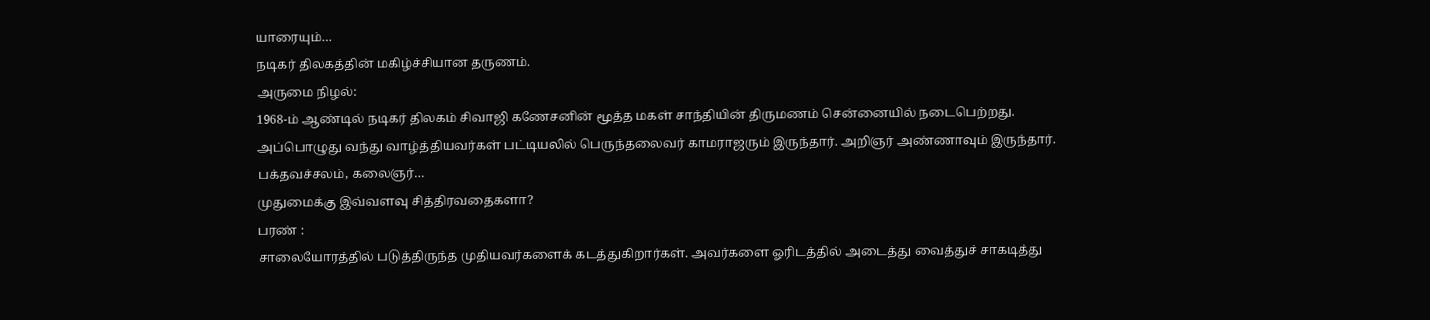யாரையும்…
நடிகர் திலகத்தின் மகிழ்ச்சியான தருணம்.
அருமை நிழல்:
1968-ம் ஆண்டில் நடிகர் திலகம் சிவாஜி கணேசனின் மூத்த மகள் சாந்தியின் திருமணம் சென்னையில் நடைபெற்றது. அப்பொழுது வந்து வாழ்த்தியவர்கள் பட்டியலில் பெருந்தலைவர் காமராஜரும் இருந்தார். அறிஞர் அண்ணாவும் இருந்தார். பக்தவச்சலம், கலைஞர்…
முதுமைக்கு இவ்வளவு சித்திரவதைகளா?
பரண் :
சாலையோரத்தில் படுத்திருந்த முதியவர்களைக் கடத்துகிறார்கள். அவர்களை ஓரிடத்தில் அடைத்து வைத்துச் சாகடித்து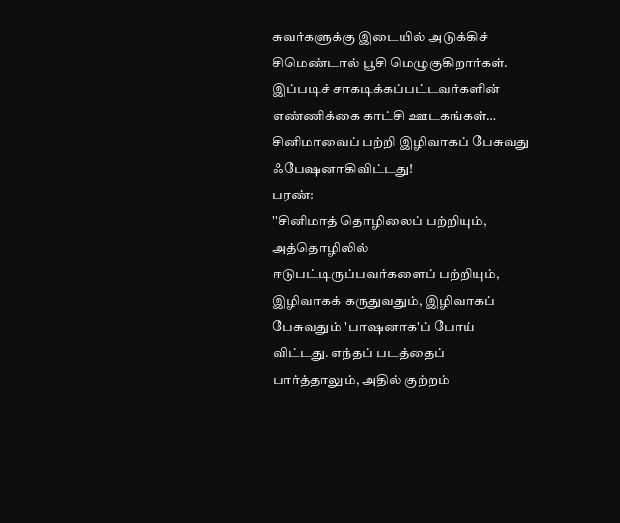சுவர்களுக்கு இடையில் அடுக்கிச் சிமெண்டால் பூசி மெழுகுகிறார்கள்.
இப்படிச் சாகடிக்கப்பட்டவர்களின் எண்ணிக்கை காட்சி ஊடகங்கள்…
சினிமாவைப் பற்றி இழிவாகப் பேசுவது ஃபேஷனாகிவிட்டது!
பரண்:
''சினிமாத் தொழிலைப் பற்றியும், அத்தொழிலில் ஈடுபட்டிருப்பவர்களைப் பற்றியும், இழிவாகக் கருதுவதும், இழிவாகப் பேசுவதும் 'பாஷனாக'ப் போய் விட்டது. எந்தப் படத்தைப் பார்த்தாலும், அதில் குற்றம்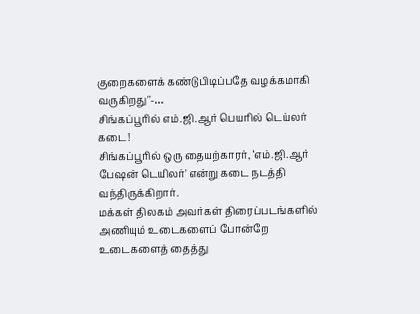குறைகளைக் கண்டுபிடிப்பதே வழக்கமாகி வருகிறது''-…
சிங்கப்பூரில் எம்.ஜி.ஆர் பெயரில் டெய்லர் கடை!
சிங்கப்பூரில் ஒரு தையற்காரர், ‘எம்.ஜி.ஆர் பேஷன் டெயிலர்' என்று கடை நடத்தி வந்திருக்கிறார்.
மக்கள் திலகம் அவர்கள் திரைப்படங்களில் அணியும் உடைகளைப் போன்றே உடைகளைத் தைத்து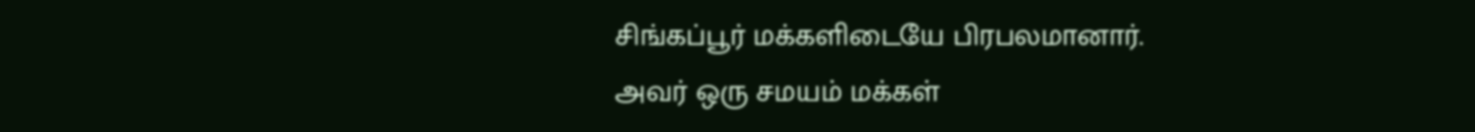சிங்கப்பூர் மக்களிடையே பிரபலமானார்.
அவர் ஒரு சமயம் மக்கள்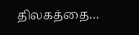திலகத்தை…